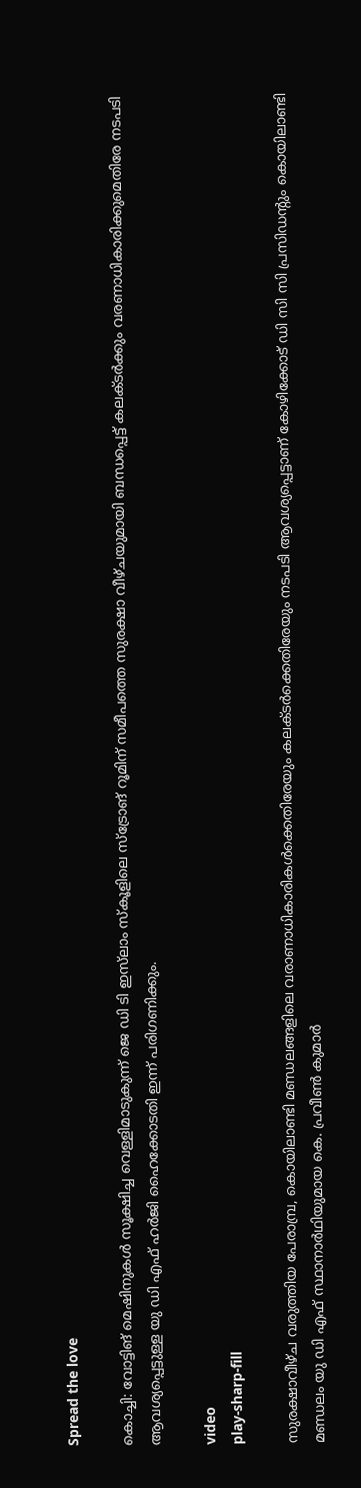Spread the love

കൊച്ചി: വോട്ടിങ് മെഷിനുകൾ സൂക്ഷിച്ച വെള്ളിമാടുകുന്ന് ജെ ഡി ടി ഇസ്‌ലാം സ്‌കൂളിലെ സ്‌ട്രോങ് റൂമിന് സമീപത്തെ സുരക്ഷാ വീഴ്ചയുമായി ബന്ധപ്പെട്ട് കലക്ടർക്കും വരണാധികാരിക്കുമെതിരേ നടപടി ആവശ്യപ്പെട്ടുള്ള യു ഡി എഫ് ഹർജി ഹൈക്കോടതി ഇന്ന് പരിഗണിക്കും.

video
play-sharp-fill

സുരക്ഷാവീഴ്ച വരുത്തിയ പേരാമ്പ്ര, കൊയിലാണ്ടി മണ്ഡലങ്ങളിലെ വരാണാധികാരികൾക്കെതിരേയും കലക്ടർക്കെതിരേയും നടപടി ആവശ്യപ്പെട്ടാണ് കോഴിക്കോട് ഡി സി സി പ്രസിഡന്റും കൊയിലാണ്ടി മണ്ഡലം യു ഡി എഫ് സ്ഥാനാർഥിയുമായ കെ. പ്രവീൺ കുമാർ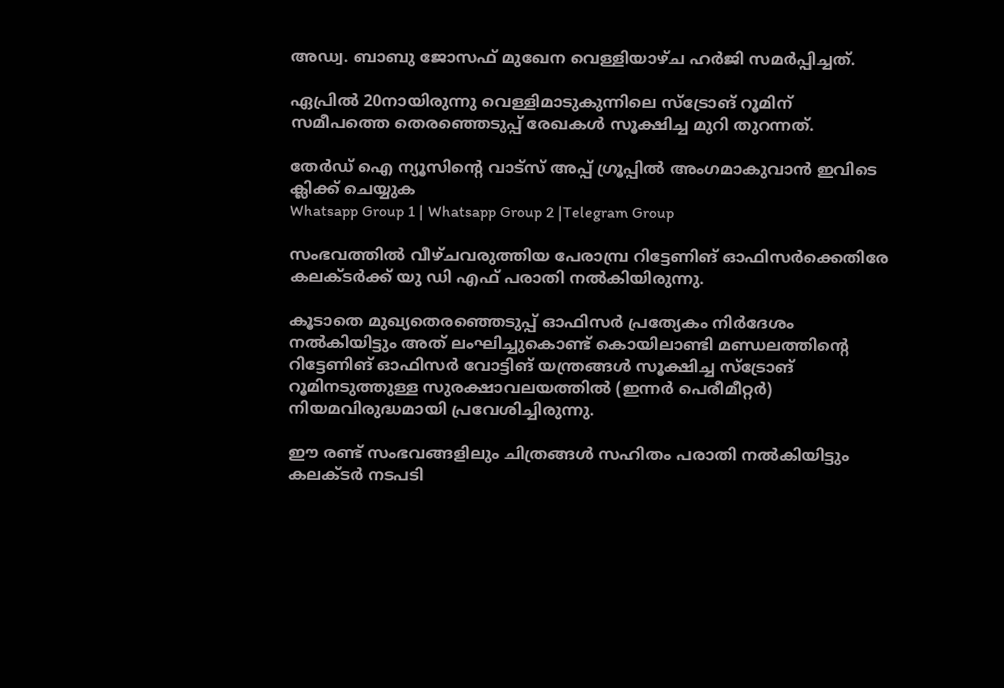അഡ്വ. ബാബു ജോസഫ് മുഖേന വെള്ളിയാഴ്ച ഹർജി സമർപ്പിച്ചത്.

ഏപ്രിൽ 20നായിരുന്നു വെള്ളിമാടുകുന്നിലെ സ്ട്രോങ് റൂമിന് സമീപത്തെ തെരഞ്ഞെടുപ്പ് രേഖകൾ സൂക്ഷിച്ച മുറി തുറന്നത്.

തേർഡ് ഐ ന്യൂസിന്റെ വാട്സ് അപ്പ് ഗ്രൂപ്പിൽ അംഗമാകുവാൻ ഇവിടെ ക്ലിക്ക് ചെയ്യുക
Whatsapp Group 1 | Whatsapp Group 2 |Telegram Group

സംഭവത്തിൽ വീഴ്ചവരുത്തിയ പേരാമ്പ്ര റിട്ടേണിങ് ഓഫിസർക്കെതിരേ കലക്ടർക്ക് യു ഡി എഫ് പരാതി നൽകിയിരുന്നു.

കൂടാതെ മുഖ്യതെരഞ്ഞെടുപ്പ് ഓഫിസർ പ്രത്യേകം നിർദേശം നൽകിയിട്ടും അത് ലംഘിച്ചുകൊണ്ട് കൊയിലാണ്ടി മണ്ഡലത്തിന്റെ റിട്ടേണിങ് ഓഫിസർ വോട്ടിങ് യന്ത്രങ്ങൾ സൂക്ഷിച്ച സ്ട്രോങ് റൂമിനടുത്തുള്ള സുരക്ഷാവലയത്തിൽ (ഇന്നർ പെരീമീറ്റർ) നിയമവിരുദ്ധമായി പ്രവേശിച്ചിരുന്നു.

ഈ രണ്ട് സംഭവങ്ങളിലും ചിത്രങ്ങൾ സഹിതം പരാതി നൽകിയിട്ടും കലക്ടർ നടപടി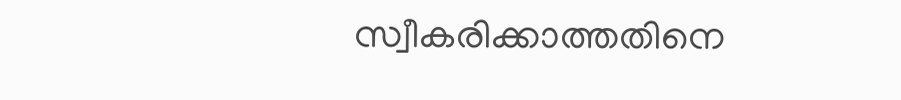സ്വീകരിക്കാത്തതിനെ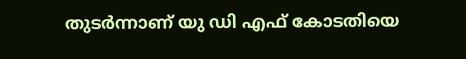തുടർന്നാണ് യു ഡി എഫ് കോടതിയെ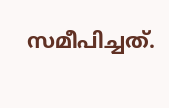സമീപിച്ചത്.